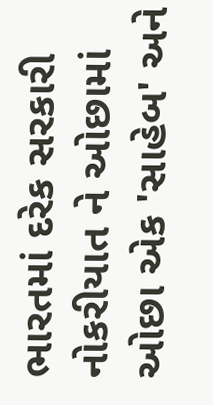ભારતમાં દરેક સરકારી નોકરીયાત ને ઓછામાં ઓછા એક 'સાહેબ' અને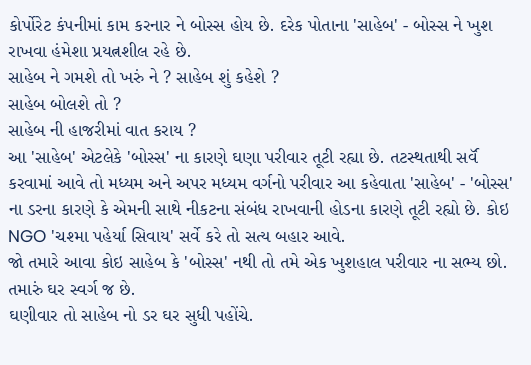કોર્પોરેટ કંપનીમાં કામ કરનાર ને બોસ્સ હોય છે. દરેક પોતાના 'સાહેબ' - બોસ્સ ને ખુશ રાખવા હંમેશા પ્રયત્નશીલ રહે છે.
સાહેબ ને ગમશે તો ખરું ને ? સાહેબ શું કહેશે ?
સાહેબ બોલશે તો ?
સાહેબ ની હાજરીમાં વાત કરાય ?
આ 'સાહેબ' એટલેકે 'બોસ્સ' ના કારણે ઘણા પરીવાર તૂટી રહ્યા છે. તટસ્થતાથી સર્વૅ કરવામાં આવે તો મધ્યમ અને અપર મધ્યમ વર્ગનો પરીવાર આ કહેવાતા 'સાહેબ' - 'બોસ્સ' ના ડરના કારણે કે એમની સાથે નીકટના સંબંધ રાખવાની હોડના કારણે તૂટી રહ્યો છે. કોઇ NGO 'ચશ્મા પહેર્યા સિવાય' સર્વે કરે તો સત્ય બહાર આવે.
જો તમારે આવા કોઇ સાહેબ કે 'બોસ્સ' નથી તો તમે એક ખુશહાલ પરીવાર ના સભ્ય છો. તમારું ઘર સ્વર્ગ જ છે.
ઘણીવાર તો સાહેબ નો ડર ઘર સુધી પહોંચે.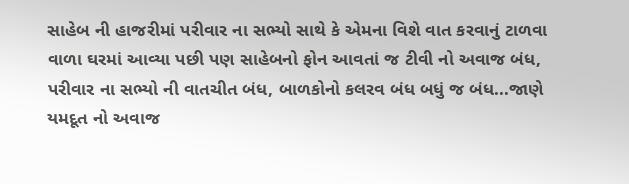સાહેબ ની હાજરીમાં પરીવાર ના સભ્યો સાથે કે એમના વિશે વાત કરવાનું ટાળવા વાળા ઘરમાં આવ્યા પછી પણ સાહેબનો ફોન આવતાં જ ટીવી નો અવાજ બંધ, પરીવાર ના સભ્યો ની વાતચીત બંધ, બાળકોનો કલરવ બંધ બધું જ બંધ...જાણે યમદૂત નો અવાજ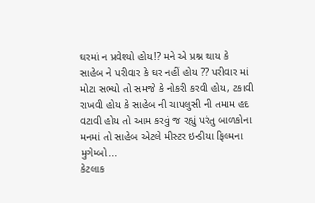ઘરમાં ન પ્રવેશ્યો હોય!? મને એ પ્રશ્ન થાય કે સાહેબ ને પરીવાર કે ઘર નહીં હોય ?? પરીવાર માં મોટા સભ્યો તો સમજે કે નોકરી કરવી હોય, ટકાવી રાખવી હોય કે સાહેબ ની ચાપલુસી ની તમામ હદ વટાવી હોય તો આમ કરવું જ રહ્યું પરંતુ બાળકોના મનમાં તો સાહેબ એટલે મીસ્ટર ઇન્ડીયા ફિલ્મના મુગેમ્બો...
કેટલાક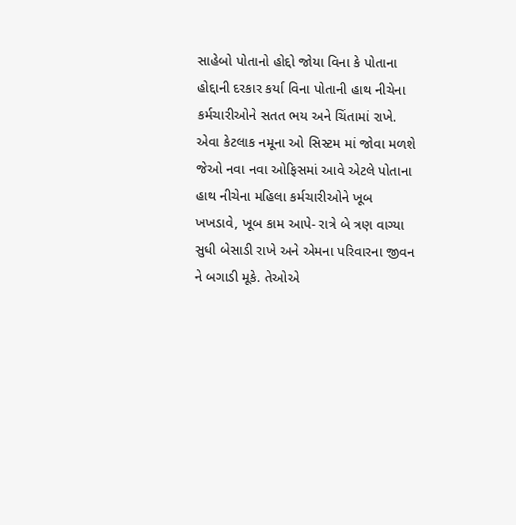સાહેબો પોતાનો હોદ્દો જોયા વિના કે પોતાના હોદ્દાની દરકાર કર્યા વિના પોતાની હાથ નીચેના કર્મચારીઓને સતત ભય અને ચિંતામાં રાખે. એવા કેટલાક નમૂના ઓ સિસ્ટમ માં જોવા મળશે જેઓ નવા નવા ઓફિસમાં આવે એટલે પોતાના હાથ નીચેના મહિલા કર્મચારીઓને ખૂબ ખખડાવે, ખૂબ કામ આપે- રાત્રે બે ત્રણ વાગ્યા સુધી બેસાડી રાખે અને એમના પરિવારના જીવન ને બગાડી મૂકે. તેઓએ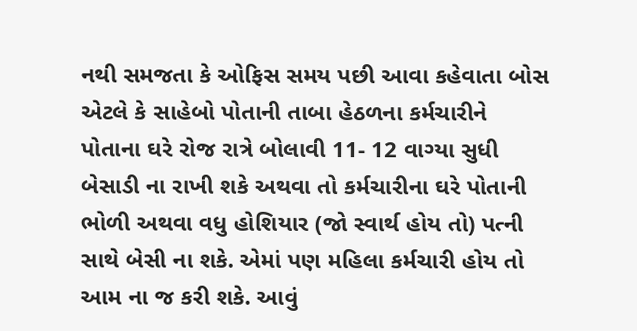નથી સમજતા કે ઓફિસ સમય પછી આવા કહેવાતા બોસ એટલે કે સાહેબો પોતાની તાબા હેઠળના કર્મચારીને પોતાના ઘરે રોજ રાત્રે બોલાવી 11- 12 વાગ્યા સુધી બેસાડી ના રાખી શકે અથવા તો કર્મચારીના ઘરે પોતાની ભોળી અથવા વધુ હોશિયાર (જો સ્વાર્થ હોય તો) પત્ની સાથે બેસી ના શકે. એમાં પણ મહિલા કર્મચારી હોય તો આમ ના જ કરી શકે. આવું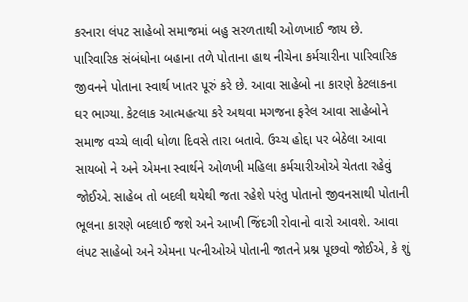કરનારા લંપટ સાહેબો સમાજમાં બહુ સરળતાથી ઓળખાઈ જાય છે. પારિવારિક સંબંધોના બહાના તળે પોતાના હાથ નીચેના કર્મચારીના પારિવારિક જીવનને પોતાના સ્વાર્થ ખાતર પૂરું કરે છે. આવા સાહેબો ના કારણે કેટલાકના ઘર ભાગ્યા. કેટલાક આત્મહત્યા કરે અથવા મગજના ફરેલ આવા સાહેબોને સમાજ વચ્ચે લાવી ધોળા દિવસે તારા બતાવે. ઉચ્ચ હોદ્દા પર બેઠેલા આવા સાયબો ને અને એમના સ્વાર્થને ઓળખી મહિલા કર્મચારીઓએ ચેતતા રહેવું જોઈએ. સાહેબ તો બદલી થયેથી જતા રહેશે પરંતુ પોતાનો જીવનસાથી પોતાની ભૂલના કારણે બદલાઈ જશે અને આખી જિંદગી રોવાનો વારો આવશે. આવા લંપટ સાહેબો અને એમના પત્નીઓએ પોતાની જાતને પ્રશ્ન પૂછવો જોઈએ, કે શું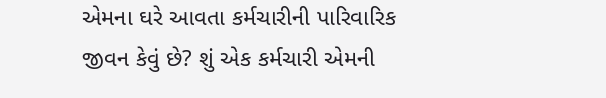એમના ઘરે આવતા કર્મચારીની પારિવારિક જીવન કેવું છે? શું એક કર્મચારી એમની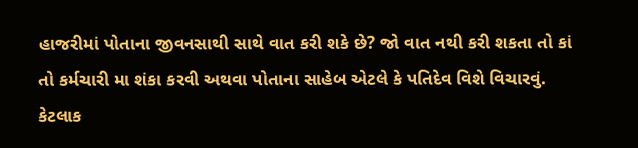હાજરીમાં પોતાના જીવનસાથી સાથે વાત કરી શકે છે? જો વાત નથી કરી શકતા તો કાં તો કર્મચારી મા શંકા કરવી અથવા પોતાના સાહેબ એટલે કે પતિદેવ વિશે વિચારવું. કેટલાક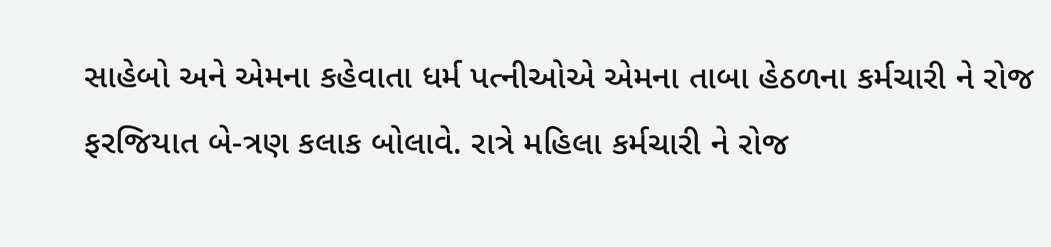સાહેબો અને એમના કહેવાતા ધર્મ પત્નીઓએ એમના તાબા હેઠળના કર્મચારી ને રોજ ફરજિયાત બે-ત્રણ કલાક બોલાવે. રાત્રે મહિલા કર્મચારી ને રોજ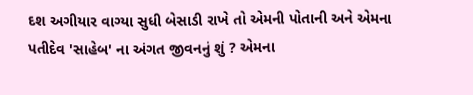દશ અગીયાર વાગ્યા સુધી બેસાડી રાખે તો એમની પોતાની અને એમના પતીદેવ 'સાહેબ' ના અંગત જીવનનું શું ? એમના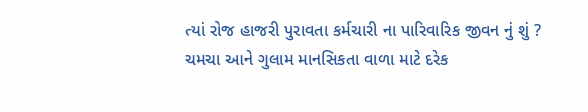ત્યાં રોજ હાજરી પુરાવતા કર્મચારી ના પારિવારિક જીવન નું શું ?
ચમચા આને ગુલામ માનસિકતા વાળા માટે દરેક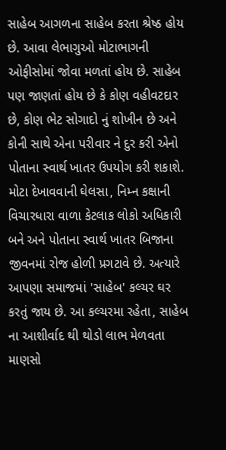સાહેબ આગળના સાહેબ કરતા શ્રેષ્ઠ હોય છે. આવા લેભાગુઓ મોટાભાગની ઓફીસોમાં જોવા મળતાં હોય છે. સાહેબ પણ જાણતાં હોય છે કે કોણ વહીવટદાર છે, કોણ ભેટ સોગાદો નું શોખીન છે અને કોની સાથે એના પરીવાર ને દુર કરી એનો પોતાના સ્વાર્થ ખાતર ઉપયોગ કરી શકાશે.
મોટા દેખાવવાની ઘેલસા, નિમ્ન કક્ષાની વિચારધારા વાળા કેટલાક લોકો અધિકારી બને અને પોતાના સ્વાર્થ ખાતર બિજાના જીવનમાં રોજ હોળી પ્રગટાવે છે. અત્યારે આપણા સમાજમાં 'સાહેબ' કલ્ચર ઘર કરતું જાય છે. આ કલ્ચરમા રહેતા, સાહેબ ના આશીર્વાદ થી થોડો લાભ મેળવતા માણસો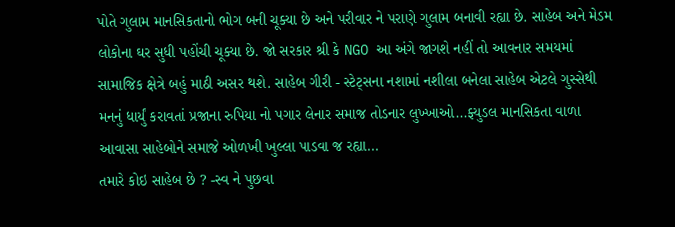પોતે ગુલામ માનસિકતાનો ભોગ બની ચૂક્યા છે અને પરીવાર ને પરાણે ગુલામ બનાવી રહ્યા છે. સાહેબ અને મેડમ લોકોના ઘર સુધી પહોંચી ચૂક્યા છે. જો સરકાર શ્રી કે NGO આ અંગે જાગશે નહીં તો આવનાર સમયમાં સામાજિક ક્ષેત્રે બહું માઠી અસર થશે. સાહેબ ગીરી - સ્ટેટ્સના નશામાં નશીલા બનેલા સાહેબ એટલે ગુસ્સેથી મનનું ધાર્યું કરાવતાં પ્રજાના રુપિયા નો પગાર લેનાર સમાજ તોડનાર લુખ્ખાઓ...ફ્યુડલ માનસિકતા વાળા આવાસા સાહેબોને સમાજે ઓળખી ખુલ્લા પાડવા જ રહ્યા...
તમારે કોઇ સાહેબ છે ? -સ્વ ને પુછવા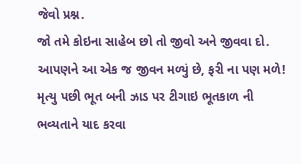જેવો પ્રશ્ન.
જો તમે કોઇના સાહેબ છો તો જીવો અને જીવવા દો. આપણને આ એક જ જીવન મળ્યું છે, ફરી ના પણ મળે! મૃત્યુ પછી ભૂત બની ઝાડ પર ટીગાઇ ભૂતકાળ ની ભવ્યતાને યાદ કરવા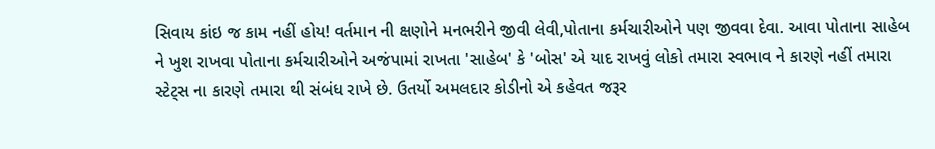સિવાય કાંઇ જ કામ નહીં હોય! વર્તમાન ની ક્ષણોને મનભરીને જીવી લેવી,પોતાના કર્મચારીઓને પણ જીવવા દેવા. આવા પોતાના સાહેબ ને ખુશ રાખવા પોતાના કર્મચારીઓને અજંપામાં રાખતા 'સાહેબ' કે 'બોસ' એ યાદ રાખવું લોકો તમારા સ્વભાવ ને કારણે નહીં તમારા સ્ટેટ્સ ના કારણે તમારા થી સંબંધ રાખે છે. ઉતર્યો અમલદાર કોડીનો એ કહેવત જરૂર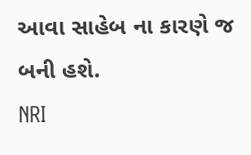આવા સાહેબ ના કારણે જ બની હશે.
NRI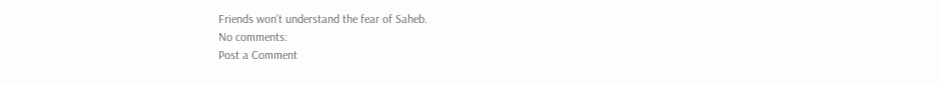Friends won't understand the fear of Saheb.
No comments:
Post a Comment